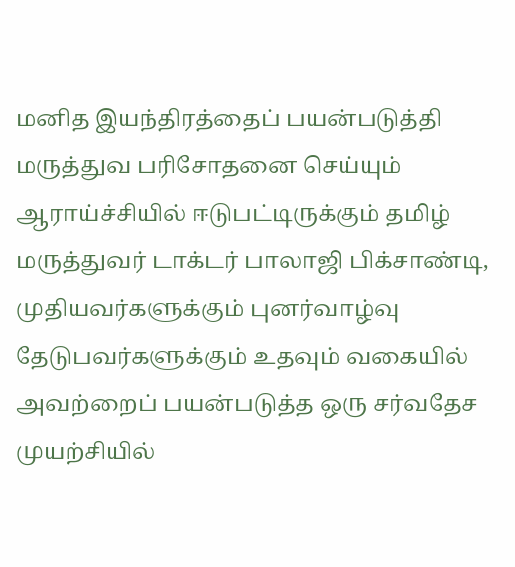மனித இயந்திரத்தைப் பயன்படுத்தி மருத்துவ பரிசோதனை செய்யும் ஆராய்ச்சியில் ஈடுபட்டிருக்கும் தமிழ் மருத்துவர் டாக்டர் பாலாஜி பிக்சாண்டி, முதியவர்களுக்கும் புனர்வாழ்வு தேடுபவர்களுக்கும் உதவும் வகையில் அவற்றைப் பயன்படுத்த ஒரு சர்வதேச முயற்சியில்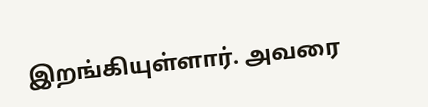இறங்கியுள்ளார். அவரை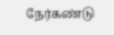நேர்கண்டு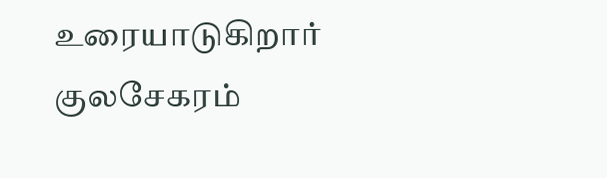உரையாடுகிறார் குலசேகரம்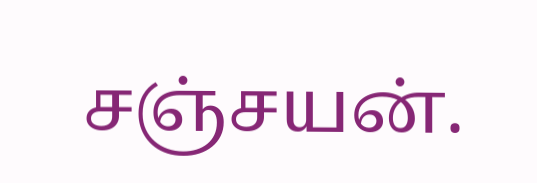சஞ்சயன்.